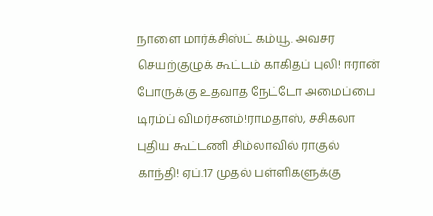நாளை மார்க்சிஸ்ட் கம்யூ. அவசர செயற்குழுக் கூட்டம் காகிதப் புலி! ஈரான் போருக்கு உதவாத நேட்டோ அமைப்பை டிரம்ப் விமர்சனம்!ராமதாஸ், சசிகலா புதிய கூட்டணி சிம்லாவில் ராகுல் காந்தி! ஏப்.17 முதல் பள்ளிகளுக்கு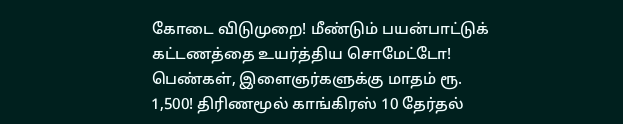கோடை விடுமுறை! மீண்டும் பயன்பாட்டுக் கட்டணத்தை உயர்த்திய சொமேட்டோ! பெண்கள், இளைஞர்களுக்கு மாதம் ரூ. 1,500! திரிணமூல் காங்கிரஸ் 10 தேர்தல்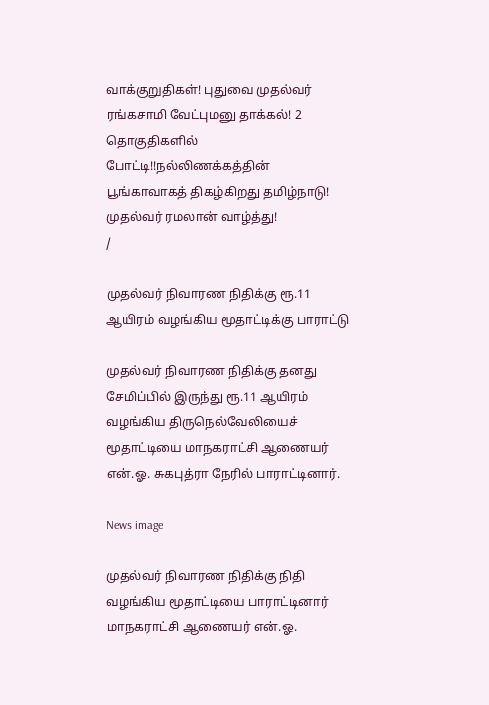வாக்குறுதிகள்! புதுவை முதல்வர் ரங்கசாமி வேட்புமனு தாக்கல்! 2 தொகுதிகளில் போட்டி!!நல்லிணக்கத்தின் பூங்காவாகத் திகழ்கிறது தமிழ்நாடு! முதல்வர் ரமலான் வாழ்த்து!
/

முதல்வர் நிவாரண நிதிக்கு ரூ.11 ஆயிரம் வழங்கிய மூதாட்டிக்கு பாராட்டு

முதல்வர் நிவாரண நிதிக்கு தனது சேமிப்பில் இருந்து ரூ.11 ஆயிரம் வழங்கிய திருநெல்வேலியைச் மூதாட்டியை மாநகராட்சி ஆணையர் என்.ஓ. சுகபுத்ரா நேரில் பாராட்டினார்.

News image

முதல்வர் நிவாரண நிதிக்கு நிதி வழங்கிய மூதாட்டியை பாராட்டினார் மாநகராட்சி ஆணையர் என்.ஓ.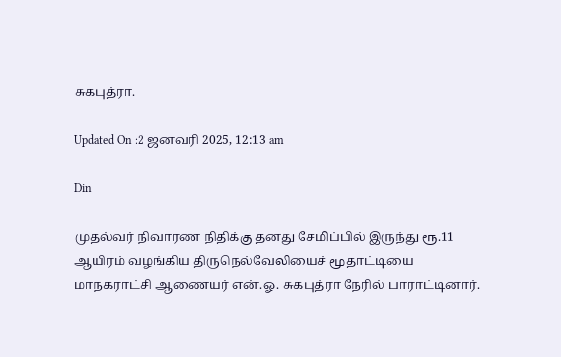சுகபுத்ரா.

Updated On :2 ஜனவரி 2025, 12:13 am

Din

முதல்வர் நிவாரண நிதிக்கு தனது சேமிப்பில் இருந்து ரூ.11 ஆயிரம் வழங்கிய திருநெல்வேலியைச் மூதாட்டியை மாநகராட்சி ஆணையர் என்.ஓ. சுகபுத்ரா நேரில் பாராட்டினார்.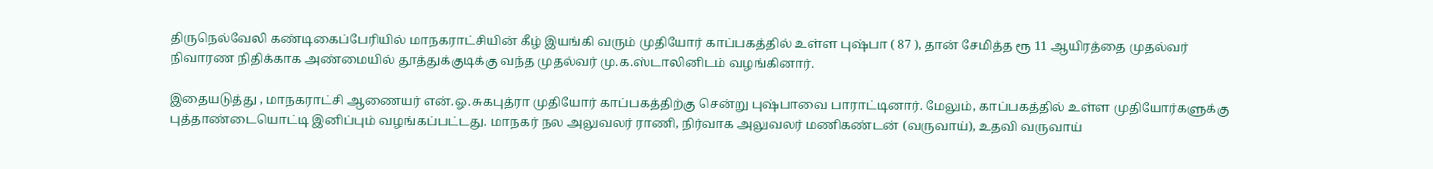திருநெல்வேலி கண்டிகைப்பேரியில் மாநகராட்சியின் கீழ் இயங்கி வரும் முதியோர் காப்பகத்தில் உள்ள புஷ்பா ( 87 ), தான் சேமித்த ரூ 11 ஆயிரத்தை முதல்வர் நிவாரண நிதிக்காக அண்மையில் தூத்துக்குடிக்கு வந்த முதல்வர் மு.க.ஸ்டாலினிடம் வழங்கினார்.

இதையடுத்து , மாநகராட்சி ஆணையர் என்.ஓ.சுகபுத்ரா முதியோர் காப்பகத்திற்கு சென்று புஷ்பாவை பாராட்டினார். மேலும், காப்பகத்தில் உள்ள முதியோர்களுக்கு புத்தாண்டையொட்டி இனிப்பும் வழங்கப்பட்டது. மாநகர் நல அலுவலர் ராணி, நிர்வாக அலுவலர் மணிகண்டன் (வருவாய்), உதவி வருவாய்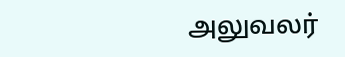அலுவலர்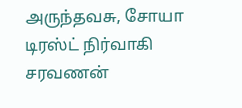அருந்தவசு, சோயா டிரஸ்ட் நிர்வாகி சரவணன்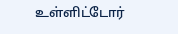உள்ளிட்டோர்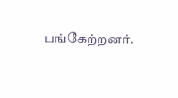பங்கேற்றனர்.